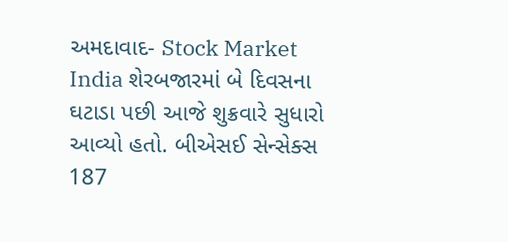અમદાવાદ- Stock Market India શેરબજારમાં બે દિવસના ઘટાડા પછી આજે શુક્રવારે સુધારો આવ્યો હતો. બીએસઈ સેન્સેક્સ 187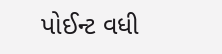પોઈન્ટ વધી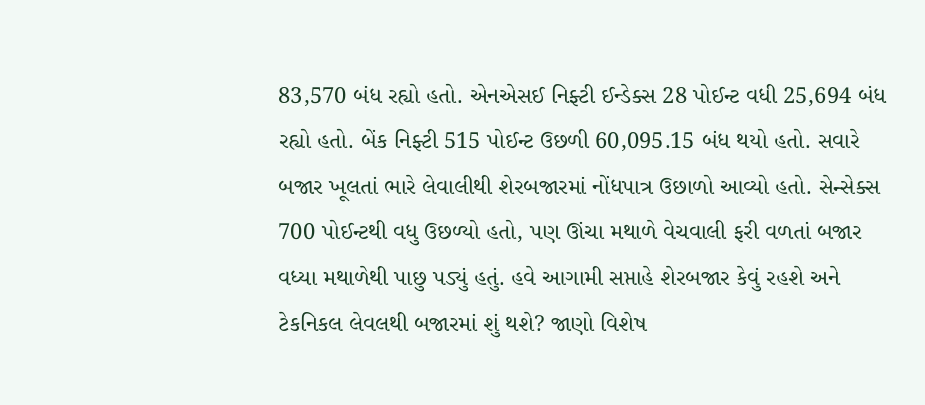83,570 બંધ રહ્યો હતો. એનએસઈ નિફ્ટી ઈન્ડેક્સ 28 પોઈન્ટ વધી 25,694 બંધ રહ્યો હતો. બેંક નિફ્ટી 515 પોઈન્ટ ઉછળી 60,095.15 બંધ થયો હતો. સવારે બજાર ખૂલતાં ભારે લેવાલીથી શેરબજારમાં નોંધપાત્ર ઉછાળો આવ્યો હતો. સેન્સેક્સ 700 પોઈન્ટથી વધુ ઉછળ્યો હતો, પણ ઊંચા મથાળે વેચવાલી ફરી વળતાં બજાર વધ્યા મથાળેથી પાછુ પડ્યું હતું. હવે આગામી સપ્તાહે શેરબજાર કેવું રહશે અને ટેકનિકલ લેવલથી બજારમાં શું થશે? જાણો વિશેષ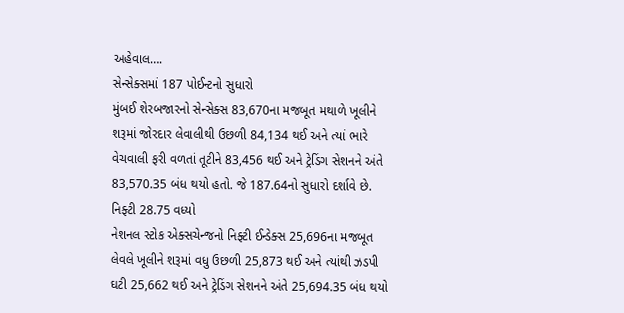અહેવાલ….
સેન્સેક્સમાં 187 પોઈન્ટનો સુધારો
મુંબઈ શેરબજારનો સેન્સેક્સ 83,670ના મજબૂત મથાળે ખૂલીને શરૂમાં જોરદાર લેવાલીથી ઉછળી 84,134 થઈ અને ત્યાં ભારે વેચવાલી ફરી વળતાં તૂટીને 83,456 થઈ અને ટ્રેડિંગ સેશનને અંતે 83,570.35 બંધ થયો હતો. જે 187.64નો સુધારો દર્શાવે છે.
નિફ્ટી 28.75 વધ્યો
નેશનલ સ્ટોક એક્સચેન્જનો નિફ્ટી ઈન્ડેક્સ 25,696ના મજબૂત લેવલે ખૂલીને શરૂમાં વધુ ઉછળી 25,873 થઈ અને ત્યાંથી ઝડપી ઘટી 25,662 થઈ અને ટ્રેડિંગ સેશનને અંતે 25,694.35 બંધ થયો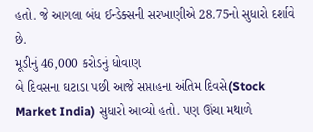હતો. જે આગલા બંધ ઈન્ડેક્સની સરખાણીએ 28.75નો સુધારો દર્શાવે છે.
મૂડીનું 46,000 કરોડનું ધોવાણ
બે દિવસના ઘટાડા પછી આજે સપ્તાહના અંતિમ દિવસે(Stock Market India) સુધારો આવ્યો હતો. પણ ઊંચા મથાળે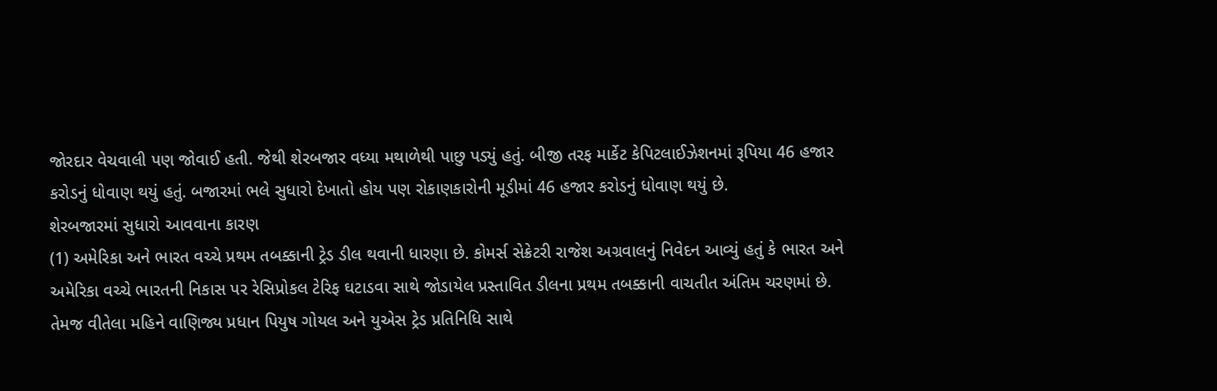જોરદાર વેચવાલી પણ જોવાઈ હતી. જેથી શેરબજાર વધ્યા મથાળેથી પાછુ પડ્યું હતું. બીજી તરફ માર્કેટ કેપિટલાઈઝેશનમાં રૂપિયા 46 હજાર કરોડનું ધોવાણ થયું હતું. બજારમાં ભલે સુધારો દેખાતો હોય પણ રોકાણકારોની મૂડીમાં 46 હજાર કરોડનું ધોવાણ થયું છે.
શેરબજારમાં સુધારો આવવાના કારણ
(1) અમેરિકા અને ભારત વચ્ચે પ્રથમ તબક્કાની ટ્રેડ ડીલ થવાની ધારણા છે. કોમર્સ સેક્રેટરી રાજેશ અગ્રવાલનું નિવેદન આવ્યું હતું કે ભારત અને અમેરિકા વચ્ચે ભારતની નિકાસ પર રેસિપ્રોકલ ટેરિફ ઘટાડવા સાથે જોડાયેલ પ્રસ્તાવિત ડીલના પ્રથમ તબક્કાની વાચતીત અંતિમ ચરણમાં છે. તેમજ વીતેલા મહિને વાણિજ્ય પ્રધાન પિયુષ ગોયલ અને યુએસ ટ્રેડ પ્રતિનિધિ સાથે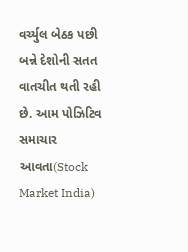વર્ચ્યુલ બેઠક પછી બન્ને દેશોની સતત વાતચીત થતી રહી છે. આમ પોઝિટિવ સમાચાર આવતા(Stock Market India)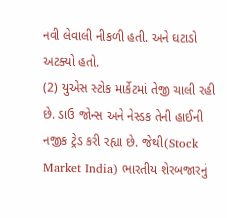નવી લેવાલી નીકળી હતી. અને ઘટાડો અટક્યો હતો.
(2) યુએસ સ્ટોક માર્કેટમાં તેજી ચાલી રહી છે. ડાઉ જોન્સ અને નેસ્ડક તેની હાઈની નજીક ટ્રેડ કરી રહ્યા છે. જેથી(Stock Market India) ભારતીય શેરબજારનું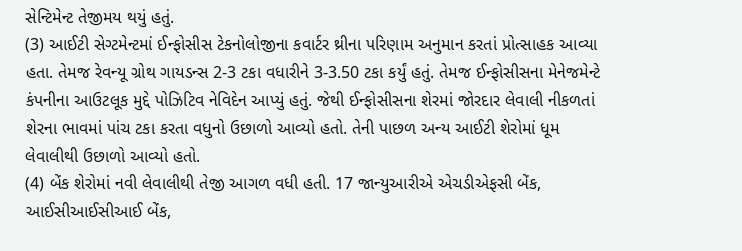સેન્ટિમેન્ટ તેજીમય થયું હતું.
(3) આઈટી સેગ્ટમેન્ટમાં ઈન્ફોસીસ ટેકનોલોજીના કવાર્ટર થ્રીના પરિણામ અનુમાન કરતાં પ્રોત્સાહક આવ્યા હતા. તેમજ રેવન્યૂ ગ્રોથ ગાયડન્સ 2-3 ટકા વધારીને 3-3.50 ટકા કર્યું હતું. તેમજ ઈન્ફોસીસના મેનેજમેન્ટે કંપનીના આઉટલૂક મુદ્દે પોઝિટિવ નેવિદેન આપ્યું હતું. જેથી ઈન્ફોસીસના શેરમાં જોરદાર લેવાલી નીકળતાં શેરના ભાવમાં પાંચ ટકા કરતા વધુનો ઉછાળો આવ્યો હતો. તેની પાછળ અન્ય આઈટી શેરોમાં ધૂમ લેવાલીથી ઉછાળો આવ્યો હતો.
(4) બેંક શેરોમાં નવી લેવાલીથી તેજી આગળ વધી હતી. 17 જાન્યુઆરીએ એચડીએફસી બેંક, આઈસીઆઈસીઆઈ બેંક,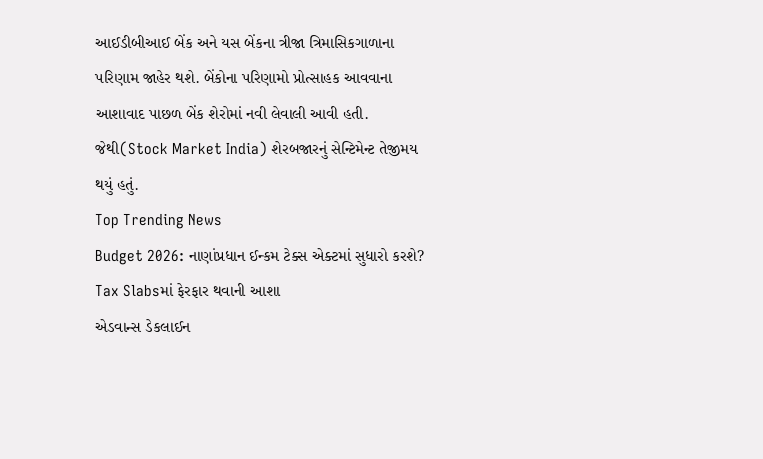આઈડીબીઆઈ બેંક અને યસ બેંકના ત્રીજા ત્રિમાસિકગાળાના પરિણામ જાહેર થશે. બેંકોના પરિણામો પ્રોત્સાહક આવવાના આશાવાદ પાછળ બેંક શેરોમાં નવી લેવાલી આવી હતી. જેથી(Stock Market India) શેરબજારનું સેન્ટિમેન્ટ તેજીમય થયું હતું.
Top Trending News
Budget 2026: નાણાંપ્રધાન ઈન્કમ ટેક્સ એક્ટમાં સુધારો કરશે? Tax Slabsમાં ફેરફાર થવાની આશા
એડવાન્સ ડેકલાઈન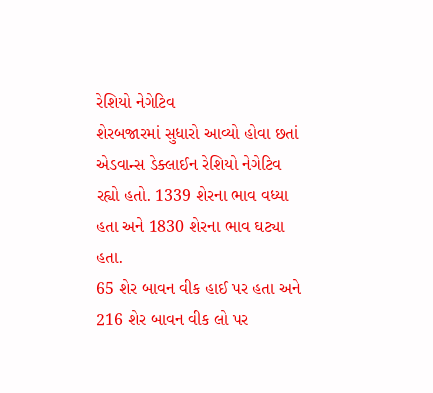રેશિયો નેગેટિવ
શેરબજારમાં સુધારો આવ્યો હોવા છતાં એડવાન્સ ડેક્લાઈન રેશિયો નેગેટિવ રહ્યો હતો. 1339 શેરના ભાવ વધ્યા હતા અને 1830 શેરના ભાવ ઘટ્યા હતા.
65 શેર બાવન વીક હાઈ પર હતા અને 216 શેર બાવન વીક લો પર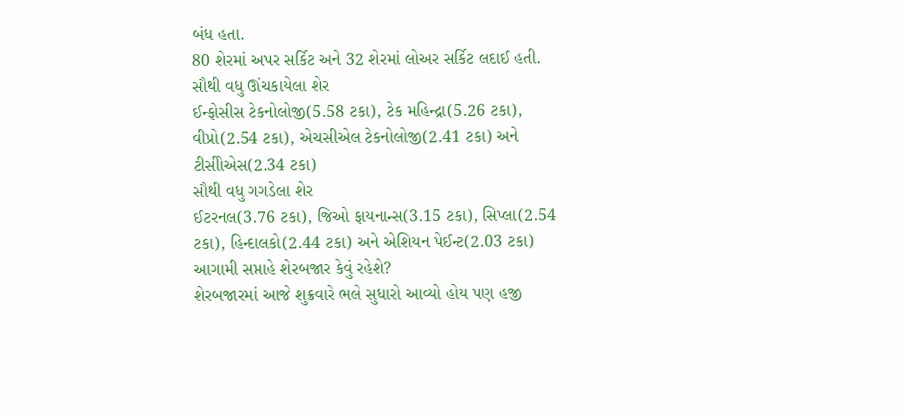બંધ હતા.
80 શેરમાં અપર સર્કિટ અને 32 શેરમાં લોઅર સર્કિટ લદાઈ હતી.
સૌથી વધુ ઊંચકાયેલા શેર
ઈન્ફોસીસ ટેકનોલોજી(5.58 ટકા), ટેક મહિન્દ્રા(5.26 ટકા), વીપ્રો(2.54 ટકા), એચસીએલ ટેકનોલોજી(2.41 ટકા) અને ટીસીોએસ(2.34 ટકા)
સૌથી વધુ ગગડેલા શેર
ઈટરનલ(3.76 ટકા), જિઓ ફાયનાન્સ(3.15 ટકા), સિપ્લા(2.54 ટકા), હિન્દાલકો(2.44 ટકા) અને એશિયન પેઈન્ટ(2.03 ટકા)
આગામી સપ્તાહે શેરબજાર કેવું રહેશે?
શેરબજારમાં આજે શુક્રવારે ભલે સુધારો આવ્યો હોય પણ હજી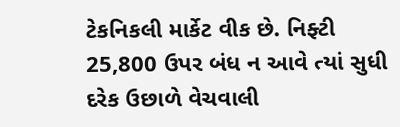ટેકનિકલી માર્કેટ વીક છે. નિફ્ટી 25,800 ઉપર બંધ ન આવે ત્યાં સુધી દરેક ઉછાળે વેચવાલી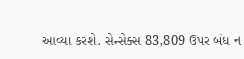આવ્યા કરશે. સેન્સેક્સ 83,809 ઉપર બંધ ન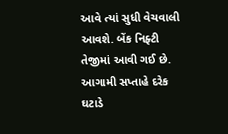આવે ત્યાં સુધી વેચવાલી આવશે. બેંક નિફ્ટી તેજીમાં આવી ગઈ છે. આગામી સપ્તાહે દરેક ઘટાડે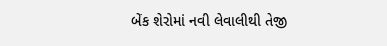બેંક શેરોમાં નવી લેવાલીથી તેજી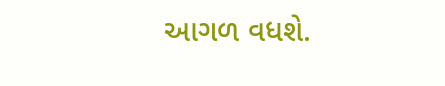આગળ વધશે.